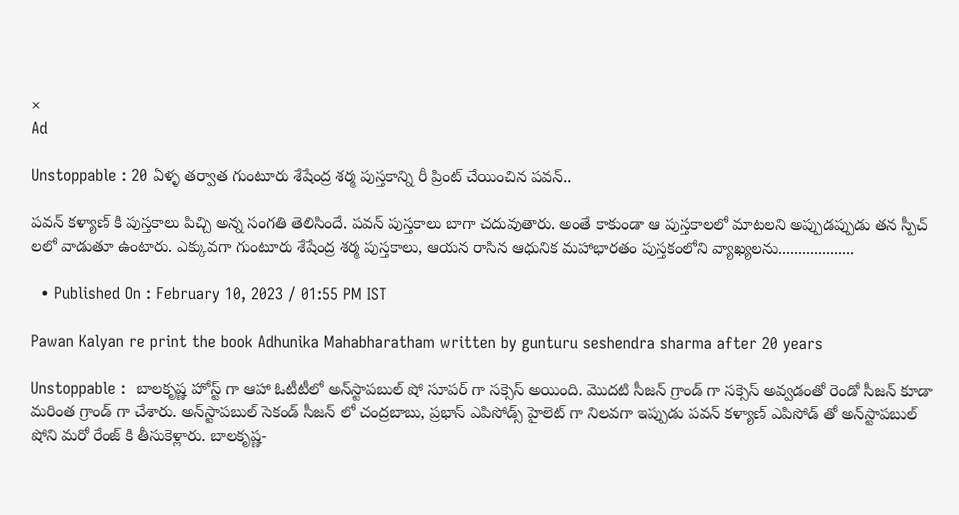×
Ad

Unstoppable : 20 ఏళ్ళ తర్వాత గుంటూరు శేషేంద్ర శర్మ పుస్తకాన్ని రీ ప్రింట్ చేయించిన పవన్..

పవన్ కళ్యాణ్ కి పుస్తకాలు పిచ్చి అన్న సంగతి తెలిసిందే. పవన్ పుస్తకాలు బాగా చదువుతారు. అంతే కాకుండా ఆ పుస్తకాలలో మాటలని అప్పుడప్పుడు తన స్పీచ్ లలో వాడుతూ ఉంటారు. ఎక్కువగా గుంటూరు శేషేంద్ర శర్మ పుస్తకాలు, ఆయన రాసిన ఆధునిక మహాభారతం పుస్తకంలోని వ్యాఖ్యలను...................

  • Published On : February 10, 2023 / 01:55 PM IST

Pawan Kalyan re print the book Adhunika Mahabharatham written by gunturu seshendra sharma after 20 years

Unstoppable :  బాలకృష్ణ హోస్ట్ గా ఆహా ఓటీటీలో అన్‌స్టాపబుల్ షో సూపర్ గా సక్సెస్ అయింది. మొదటి సీజన్ గ్రాండ్ గా సక్సెస్ అవ్వడంతో రెండో సీజన్ కూడా మరింత గ్రాండ్ గా చేశారు. అన్‌స్టాపబుల్ సెకండ్ సీజన్ లో చంద్రబాబు, ప్రభాస్ ఎపిసోడ్స్ హైలెట్ గా నిలవగా ఇప్పుడు పవన్ కళ్యాణ్ ఎపిసోడ్ తో అన్‌స్టాపబుల్ షోని మరో రేంజ్ కి తీసుకెళ్లారు. బాలకృష్ణ-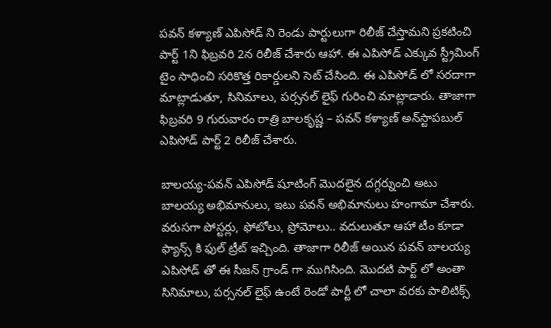పవన్ కళ్యాణ్ ఎపిసోడ్ ని రెండు పార్టులుగా రిలీజ్ చేస్తామని ప్రకటించి పార్ట్ 1ని ఫిబ్రవరి 2న రిలీజ్ చేశారు ఆహా. ఈ ఎపిసోడ్ ఎక్కువ స్ట్రీమింగ్ టైం సాధించి సరికొత్త రికార్డులని సెట్ చేసింది. ఈ ఎపిసోడ్ లో సరదాగా మాట్లాడుతూ, సినిమాలు, పర్సనల్ లైఫ్ గురించి మాట్లాడారు. తాజాగా ఫిబ్రవరి 9 గురువారం రాత్రి బాలకృష్ణ – పవన్ కళ్యాణ్ అన్‌స్టాపబుల్ ఎపిసోడ్ పార్ట్ 2 రిలీజ్ చేశారు.

బాలయ్య-పవన్ ఎపిసోడ్ షూటింగ్ మొదలైన దగ్గర్నుంచి అటు బాలయ్య అభిమానులు, ఇటు పవన్ అభిమానులు హంగామా చేశారు. వరుసగా పోస్టర్లు, ఫోటోలు, ప్రోమోలు.. వదులుతూ ఆహా టీం కూడా ఫ్యాన్స్ కి ఫుల్ ట్రీట్ ఇచ్చింది. తాజాగా రిలీజ్ అయిన పవన్ బాలయ్య ఎపిసోడ్ తో ఈ సీజన్ గ్రాండ్ గా ముగిసింది. మొదటి పార్ట్ లో అంతా సినిమాలు, పర్సనల్ లైఫ్ ఉంటే రెండో పార్టీ లో చాలా వరకు పాలిటిక్స్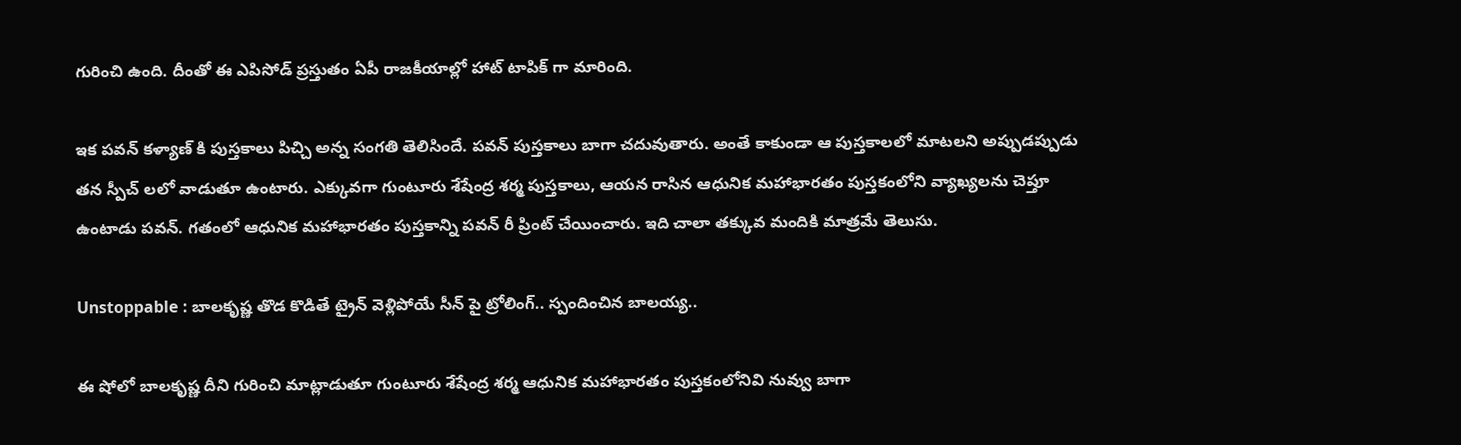గురించి ఉంది. దీంతో ఈ ఎపిసోడ్ ప్రస్తుతం ఏపీ రాజకీయాల్లో హాట్ టాపిక్ గా మారింది.

ఇక పవన్ కళ్యాణ్ కి పుస్తకాలు పిచ్చి అన్న సంగతి తెలిసిందే. పవన్ పుస్తకాలు బాగా చదువుతారు. అంతే కాకుండా ఆ పుస్తకాలలో మాటలని అప్పుడప్పుడు తన స్పీచ్ లలో వాడుతూ ఉంటారు. ఎక్కువగా గుంటూరు శేషేంద్ర శర్మ పుస్తకాలు, ఆయన రాసిన ఆధునిక మహాభారతం పుస్తకంలోని వ్యాఖ్యలను చెప్తూ ఉంటాడు పవన్. గతంలో ఆధునిక మహాభారతం పుస్తకాన్ని పవన్ రీ ప్రింట్ చేయించారు. ఇది చాలా తక్కువ మందికి మాత్రమే తెలుసు.

Unstoppable : బాలకృష్ణ తొడ కొడితే ట్రైన్ వెళ్లిపోయే సీన్ పై ట్రోలింగ్.. స్పందించిన బాలయ్య..

ఈ షోలో బాలకృష్ణ దీని గురించి మాట్లాడుతూ గుంటూరు శేషేంద్ర శర్మ ఆధునిక మహాభారతం పుస్తకంలోనివి నువ్వు బాగా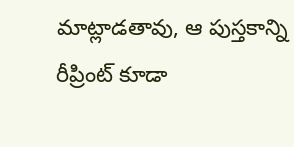మాట్లాడతావు, ఆ పుస్తకాన్ని రీప్రింట్ కూడా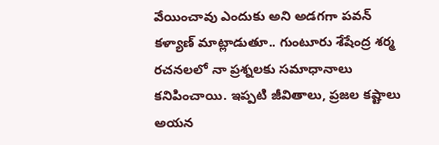వేయించావు ఎందుకు అని అడగగా పవన్ కళ్యాణ్ మాట్లాడుతూ.. గుంటూరు శేషేంద్ర శర్మ రచనలలో నా ప్రశ్నలకు సమాధానాలు కనిపించాయి. ఇప్పటి జీవితాలు, ప్రజల కష్టాలు అయన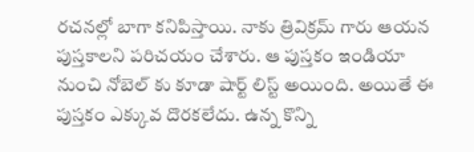రచనల్లో బాగా కనిపిస్తాయి. నాకు త్రివిక్రమ్ గారు ఆయన పుస్తకాలని పరిచయం చేశారు. ఆ పుస్తకం ఇండియా నుంచి నోబెల్ కు కూడా షార్ట్ లిస్ట్ అయింది. అయితే ఈ పుస్తకం ఎక్కువ దొరకలేదు. ఉన్న కొన్ని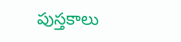పుస్తకాలు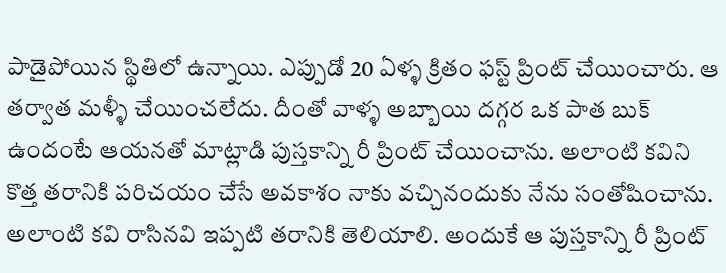పాడైపోయిన స్థితిలో ఉన్నాయి. ఎప్పుడో 20 ఏళ్ళ క్రితం ఫస్ట్ ప్రింట్ చేయించారు. ఆ తర్వాత మళ్ళీ చేయించలేదు. దీంతో వాళ్ళ అబ్బాయి దగ్గర ఒక పాత బుక్ ఉందంటే ఆయనతో మాట్లాడి పుస్తకాన్ని రీ ప్రింట్ చేయించాను. అలాంటి కవిని కొత్త తరానికి పరిచయం చేసే అవకాశం నాకు వచ్చినందుకు నేను సంతోషించాను. అలాంటి కవి రాసినవి ఇప్పటి తరానికి తెలియాలి. అందుకే ఆ పుస్తకాన్ని రీ ప్రింట్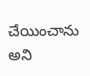చేయించాను అని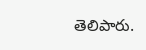తెలిపారు.